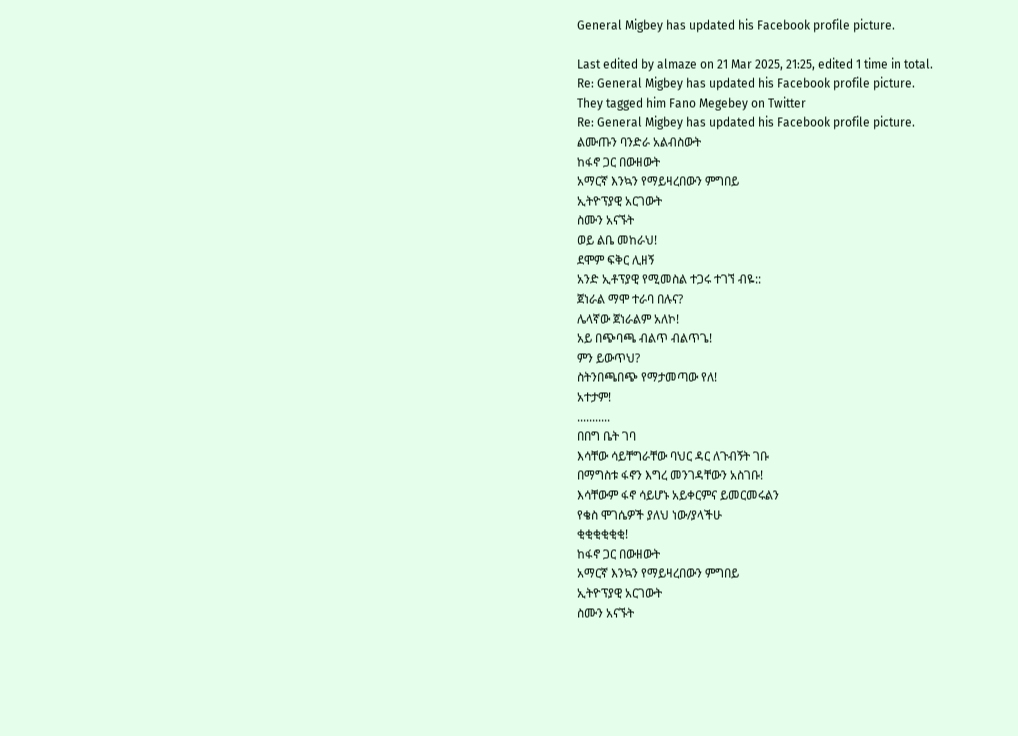General Migbey has updated his Facebook profile picture.

Last edited by almaze on 21 Mar 2025, 21:25, edited 1 time in total.
Re: General Migbey has updated his Facebook profile picture.
They tagged him Fano Megebey on Twitter
Re: General Migbey has updated his Facebook profile picture.
ልሙጡን ባንድራ አልብስውት
ከፋኖ ጋር በውዘውት
አማርኛ እንኳን የማይዛረበውን ምግበይ
ኢትዮፕያዊ አርገውት
ስሙን አናኙት
ወይ ልቤ መከራህ!
ደሞም ፍቅር ሊዘኝ
አንድ ኢቶፕያዊ የሚመስል ተጋሩ ተገኘ ብዬ::
ጀነራል ማሞ ተራባ በሉና?
ሌላኛው ጀነራልም አለኮ!
አይ በጭባጫ ብልጥ ብልጥጌ!
ምን ይውጥህ?
ስትንበጫበጭ የማታመጣው የለ!
አተታም!
...........
በበግ ቤት ገባ
እሳቸው ሳይቸግራቸው ባህር ዳር ለጉብኝት ገቡ
በማግስቱ ፋኖን እግረ መንገዳቸውን አስገቡ!
እሳቸውም ፋኖ ሳይሆኑ አይቀርምና ይመርመሩልን
የቄስ ሞገሴዎች ያለህ ነው/ያላችሁ
ቂቂቂቂቂቂ!
ከፋኖ ጋር በውዘውት
አማርኛ እንኳን የማይዛረበውን ምግበይ
ኢትዮፕያዊ አርገውት
ስሙን አናኙት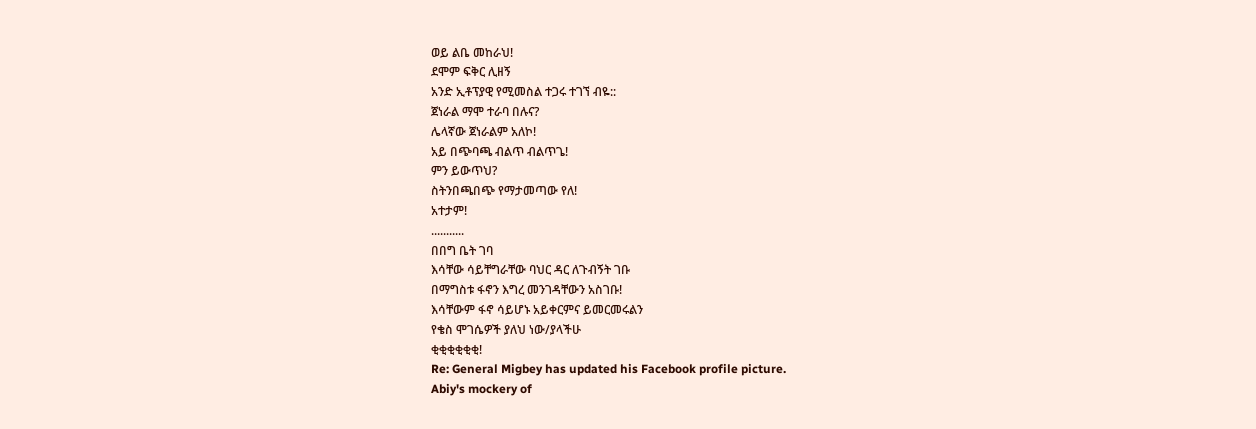ወይ ልቤ መከራህ!
ደሞም ፍቅር ሊዘኝ
አንድ ኢቶፕያዊ የሚመስል ተጋሩ ተገኘ ብዬ::
ጀነራል ማሞ ተራባ በሉና?
ሌላኛው ጀነራልም አለኮ!
አይ በጭባጫ ብልጥ ብልጥጌ!
ምን ይውጥህ?
ስትንበጫበጭ የማታመጣው የለ!
አተታም!
...........
በበግ ቤት ገባ
እሳቸው ሳይቸግራቸው ባህር ዳር ለጉብኝት ገቡ
በማግስቱ ፋኖን እግረ መንገዳቸውን አስገቡ!
እሳቸውም ፋኖ ሳይሆኑ አይቀርምና ይመርመሩልን
የቄስ ሞገሴዎች ያለህ ነው/ያላችሁ
ቂቂቂቂቂቂ!
Re: General Migbey has updated his Facebook profile picture.
Abiy's mockery of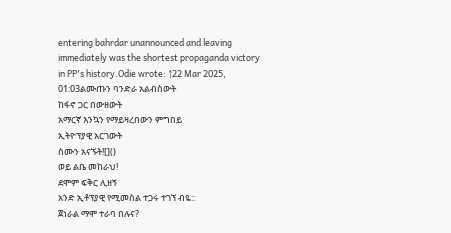entering bahrdar unannounced and leaving immediately was the shortest propaganda victory in PP's history.Odie wrote: ↑22 Mar 2025, 01:03ልሙጡን ባንድራ አልብስውት
ከፋኖ ጋር በውዘውት
አማርኛ እንኳን የማይዛረበውን ምግበይ
ኢትዮፕያዊ አርገውት
ስሙን አናኙት![]()
ወይ ልቤ መከራህ!
ደሞም ፍቅር ሊዘኝ
አንድ ኢቶፕያዊ የሚመስል ተጋሩ ተገኘ ብዬ::
ጀነራል ማሞ ተራባ በሉና?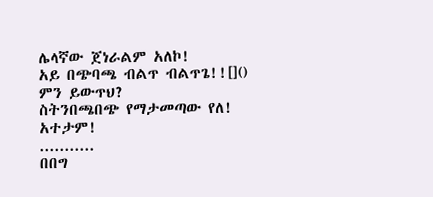ሌላኛው ጀነራልም አለኮ!
አይ በጭባጫ ብልጥ ብልጥጌ!![]()
ምን ይውጥህ?
ስትንበጫበጭ የማታመጣው የለ!
አተታም!
...........
በበግ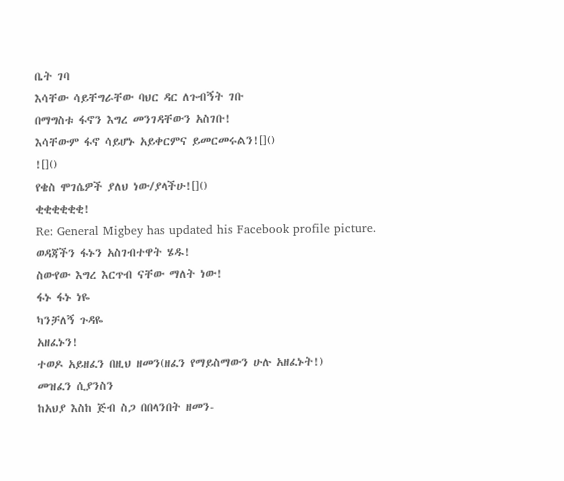ቤት ገባ
እሳቸው ሳይቸግራቸው ባህር ዳር ለጉብኝት ገቡ
በማግስቱ ፋኖን እግረ መንገዳቸውን አስገቡ!
እሳቸውም ፋኖ ሳይሆኑ አይቀርምና ይመርመሩልን![]()
![]()
የቄስ ሞገሴዎች ያለህ ነው/ያላችሁ![]()
ቂቂቂቂቂቂ!
Re: General Migbey has updated his Facebook profile picture.
ወዳጃችን ፋኑን አስገብተዋት ሄዱ!
ስውየው እግረ እርጥብ ናቸው ማለት ነው!
ፋኑ ፋኑ ነዬ
ካንቻለኝ ጉዳዬ
አዘፈኑን!
ተወዶ አይዘፈን በዚህ ዘመን(ዘፈን የማይስማውን ሁሉ አዘፈኑት!)
መዝፈን ሲያንስን
ከአህያ እስከ ጅብ ስጋ በበላንበት ዘመን-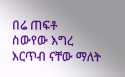በሬ ጠፍቶ
ስውየው እግረ እርጥብ ናቸው ማለት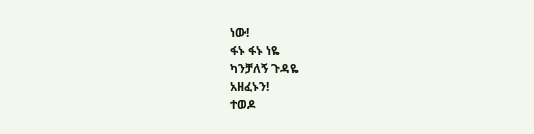ነው!
ፋኑ ፋኑ ነዬ
ካንቻለኝ ጉዳዬ
አዘፈኑን!
ተወዶ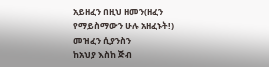አይዘፈን በዚህ ዘመን(ዘፈን የማይስማውን ሁሉ አዘፈኑት!)
መዝፈን ሲያንስን
ከአህያ እስከ ጅብ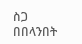ስጋ በበላንበት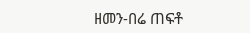ዘመን-በሬ ጠፍቶ